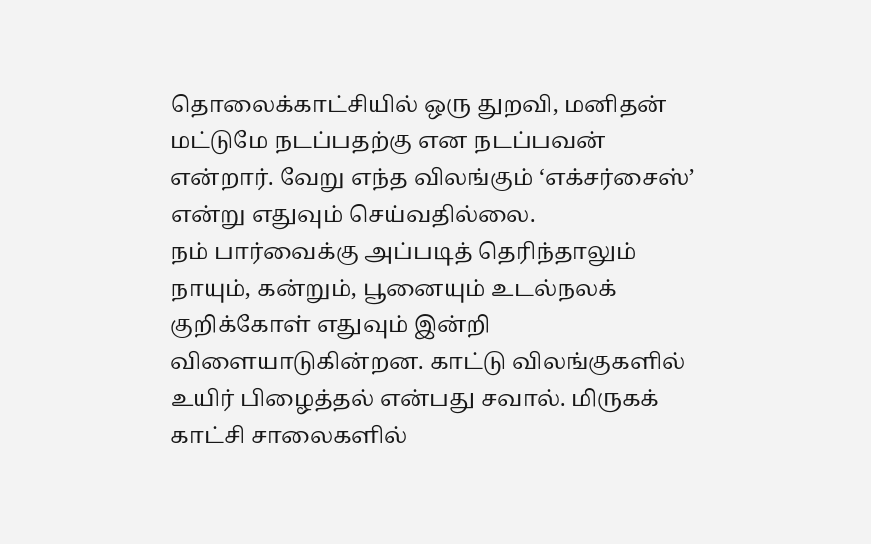தொலைக்காட்சியில் ஒரு துறவி, மனிதன் மட்டுமே நடப்பதற்கு என நடப்பவன் என்றார். வேறு எந்த விலங்கும் ‘எக்சர்சைஸ்’ என்று எதுவும் செய்வதில்லை.
நம் பார்வைக்கு அப்படித் தெரிந்தாலும் நாயும், கன்றும், பூனையும் உடல்நலக் குறிக்கோள் எதுவும் இன்றி விளையாடுகின்றன. காட்டு விலங்குகளில் உயிர் பிழைத்தல் என்பது சவால். மிருகக் காட்சி சாலைகளில்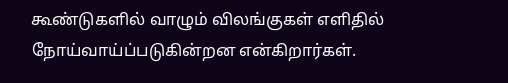கூண்டுகளில் வாழும் விலங்குகள் எளிதில் நோய்வாய்ப்படுகின்றன என்கிறார்கள்.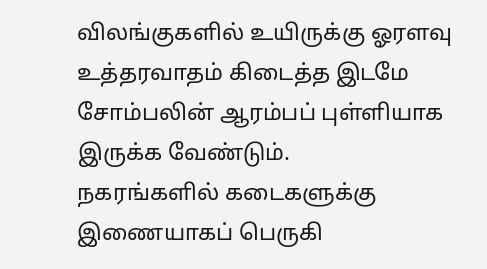விலங்குகளில் உயிருக்கு ஓரளவு உத்தரவாதம் கிடைத்த இடமே சோம்பலின் ஆரம்பப் புள்ளியாக இருக்க வேண்டும்.
நகரங்களில் கடைகளுக்கு இணையாகப் பெருகி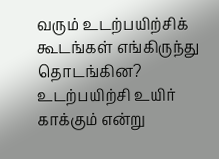வரும் உடற்பயிற்சிக் கூடங்கள் எங்கிருந்து தொடங்கின? உடற்பயிற்சி உயிர் காக்கும் என்று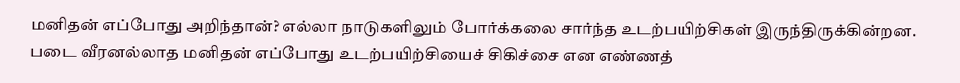மனிதன் எப்போது அறிந்தான்? எல்லா நாடுகளிலும் போர்க்கலை சார்ந்த உடற்பயிற்சிகள் இருந்திருக்கின்றன. படை வீரனல்லாத மனிதன் எப்போது உடற்பயிற்சியைச் சிகிச்சை என எண்ணத்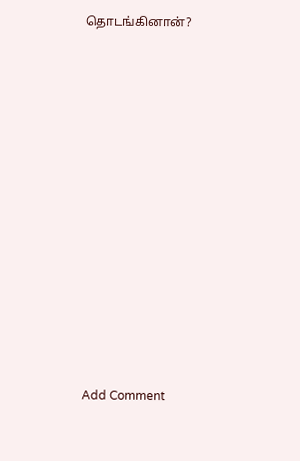தொடங்கினான்?
















Add Comment